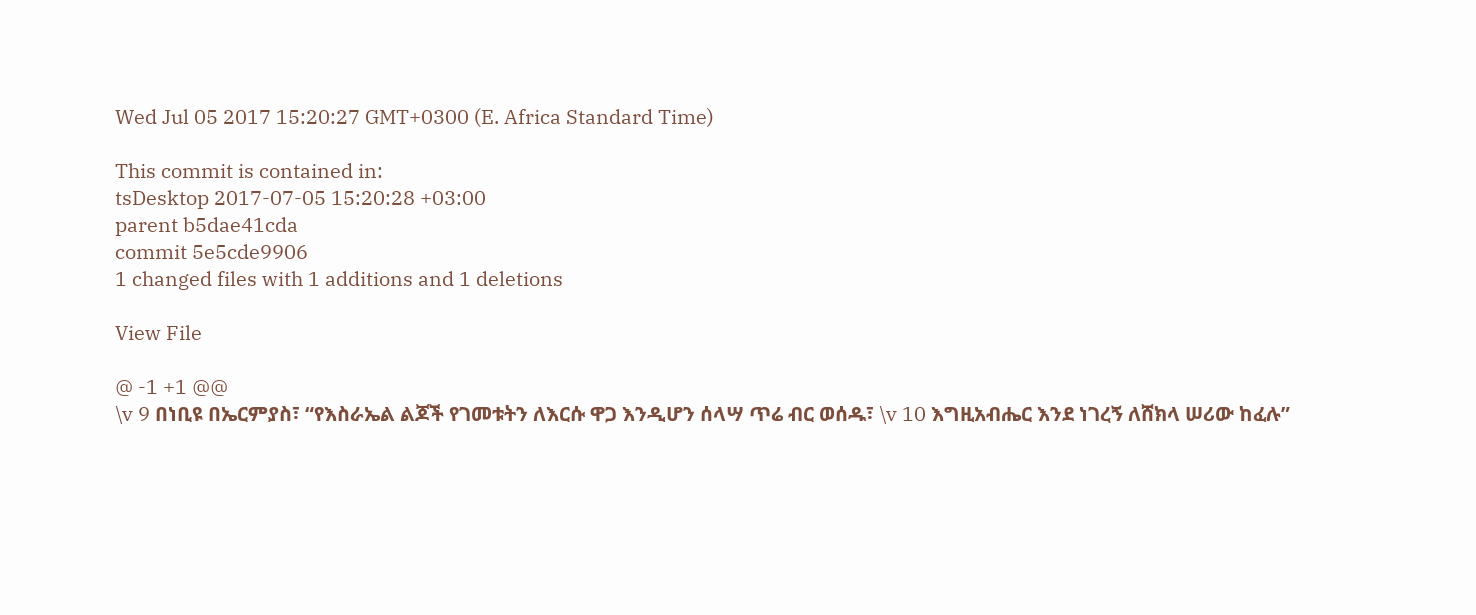Wed Jul 05 2017 15:20:27 GMT+0300 (E. Africa Standard Time)

This commit is contained in:
tsDesktop 2017-07-05 15:20:28 +03:00
parent b5dae41cda
commit 5e5cde9906
1 changed files with 1 additions and 1 deletions

View File

@ -1 +1 @@
\v 9 በነቢዩ በኤርምያስ፣ “የእስራኤል ልጆች የገመቱትን ለእርሱ ዋጋ እንዲሆን ሰላሣ ጥሬ ብር ወሰዱ፣ \v 10 እግዚአብሔር እንደ ነገረኝ ለሸክላ ሠሪው ከፈሉ”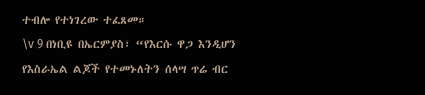ተብሎ የተነገረው ተፈጸመ።
\v 9 በነቢዩ በኤርምያስ፣ “የእርሱ ዋጋ እንዲሆን የእስራኤል ልጆች የተመኑለትን ሰላሣ ጥሬ ብር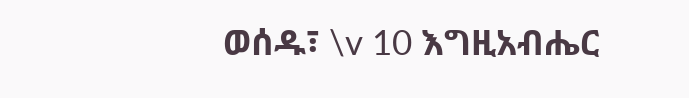ወሰዱ፣ \v 10 እግዚአብሔር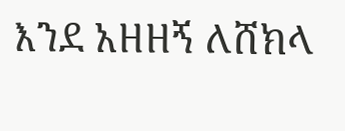እንደ አዘዘኝ ለሸክላ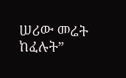ሠሪው መሬት ከፈሉት”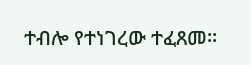ተብሎ የተነገረው ተፈጸመ።